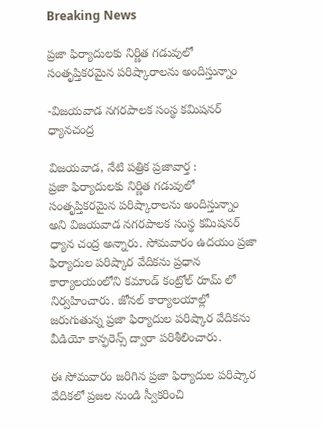Breaking News

ప్రజా ఫిర్యాదులకు నిర్ణిత గడువులో సంతృప్తికరమైన పరిష్కారాలను అందిస్తున్నాం

-విజయవాడ నగరపాలక సంస్థ కమిషనర్ ధ్యానచంద్ర

విజయవాడ, నేటి పత్రిక ప్రజావార్త :
ప్రజా ఫిర్యాదులకు నిర్ణిత గడువులో సంతృప్తికరమైన పరిష్కారాలను అందిస్తున్నాం అని విజయవాడ నగరపాలక సంస్థ కమిషనర్ ధ్యాన చంద్ర అన్నారు. సోమవారం ఉదయం ప్రజా ఫిర్యాదుల పరిష్కార వేదికను ప్రధాన కార్యాలయంలోని కమాండ్ కంట్రోల్ రూమ్ లో నిర్వహించారు. జోనల్ కార్యాలయాల్లో జరుగుతున్న ప్రజా ఫిర్యాదుల పరిష్కార వేదికను వీడియో కాన్ఫరెన్స్ ద్వారా పరిశీలించారు.

ఈ సోమవారం జరిగిన ప్రజా ఫిర్యాదుల పరిష్కార వేదికలో ప్రజల నుండి స్వీకరించి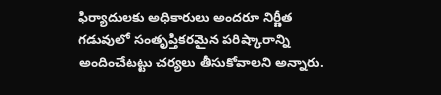ఫిర్యాదులకు అధికారులు అందరూ నిర్ణీత గడువులో సంతృప్తికరమైన పరిష్కారాన్ని అందించేటట్టు చర్యలు తీసుకోవాలని అన్నారు.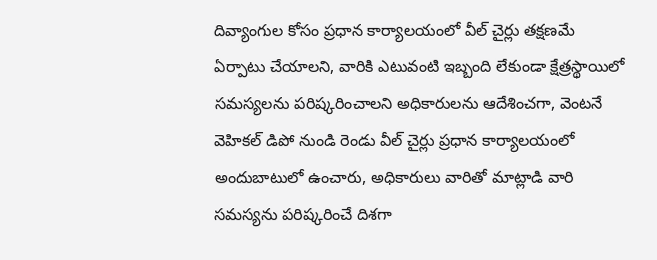దివ్యాంగుల కోసం ప్రధాన కార్యాలయంలో వీల్ చైర్లు తక్షణమే ఏర్పాటు చేయాలని, వారికి ఎటువంటి ఇబ్బంది లేకుండా క్షేత్రస్థాయిలో సమస్యలను పరిష్కరించాలని అధికారులను ఆదేశించగా, వెంటనే వెహికల్ డిపో నుండి రెండు వీల్ చైర్లు ప్రధాన కార్యాలయంలో అందుబాటులో ఉంచారు, అధికారులు వారితో మాట్లాడి వారి సమస్యను పరిష్కరించే దిశగా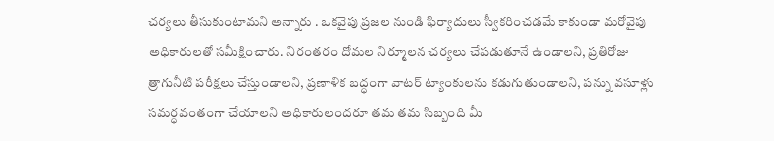చర్యలు తీసుకుంటామని అన్నారు . ఒకవైపు ప్రజల నుండి ఫిర్యాదులు స్వీకరించడమే కాకుండా మరోవైపు అధికారులతో సమీక్షించారు. నిరంతరం దోమల నిర్మూలన చర్యలు చేపడుతూనే ఉండాలని, ప్రతిరోజు త్రాగునీటి పరీక్షలు చేస్తుండాలని, ప్రణాళిక బద్ధంగా వాటర్ ట్యాంకులను కడుగుతుండాలని, పన్ను వసూళ్లు సమర్ధవంతంగా చేయాలని అధికారులందరూ తమ తమ సిబ్బంది మీ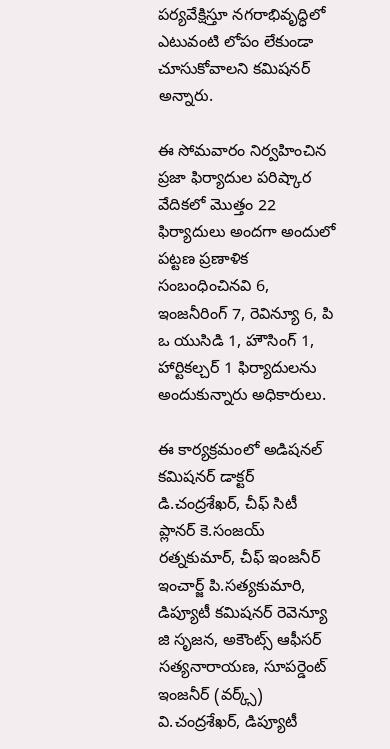పర్యవేక్షిస్తూ నగరాభివృద్ధిలో ఎటువంటి లోపం లేకుండా చూసుకోవాలని కమిషనర్ అన్నారు.

ఈ సోమవారం నిర్వహించిన ప్రజా ఫిర్యాదుల పరిష్కార వేదికలో మొత్తం 22 ఫిర్యాదులు అందగా అందులో పట్టణ ప్రణాళిక సంబంధించినవి 6, ఇంజనీరింగ్ 7, రెవిన్యూ 6, పి ఒ యుసిడి 1, హౌసింగ్ 1, హార్టికల్చర్ 1 ఫిర్యాదులను అందుకున్నారు అధికారులు.

ఈ కార్యక్రమంలో అడిషనల్ కమిషనర్ డాక్టర్ డి.చంద్రశేఖర్, చీఫ్ సిటీ ప్లానర్ కె.సంజయ్ రత్నకుమార్, చీఫ్ ఇంజనీర్ ఇంచార్జ్ పి.సత్యకుమారి, డిప్యూటీ కమిషనర్ రెవెన్యూ జి సృజన, అకౌంట్స్ ఆఫీసర్ సత్యనారాయణ, సూపర్డెంట్ ఇంజనీర్ (వర్క్స్) వి.చంద్రశేఖర్, డిప్యూటీ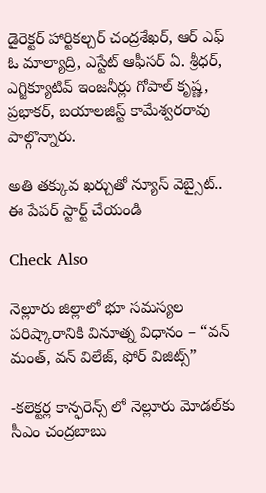డైరెక్టర్ హార్టికల్చర్ చంద్రశేఖర్, ఆర్ ఎఫ్ ఓ మాల్యాద్రి, ఎస్టేట్ ఆఫీసర్ ఏ. శ్రీధర్, ఎగ్జిక్యూటివ్ ఇంజనీర్లు గోపాల్ కృష్ణ, ప్రభాకర్, బయాలజిస్ట్ కామేశ్వరరావు పాల్గొన్నారు.

అతి తక్కువ ఖర్చుతో న్యూస్ వెబ్సైట్.. ఈ పేపర్ స్టార్ట్ చేయండి

Check Also

నెల్లూరు జిల్లాలో భూ సమస్యల పరిష్కారానికి వినూత్న విధానం – “వన్ మంత్, వన్ విలేజ్, ఫోర్ విజిట్స్”

-కలెక్టర్ల కాన్ఫరెన్స్ లో నెల్లూరు మోడల్‌కు సీఎం చంద్రబాబు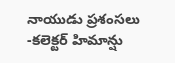నాయుడు ప్రశంసలు -కలెక్టర్ హిమాన్షు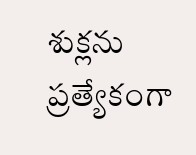శుక్లను ప్రత్యేకంగా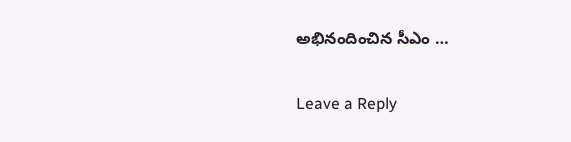అభినందించిన సీఎం …

Leave a Reply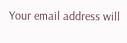Your email address will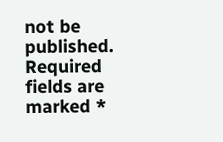not be published. Required fields are marked *